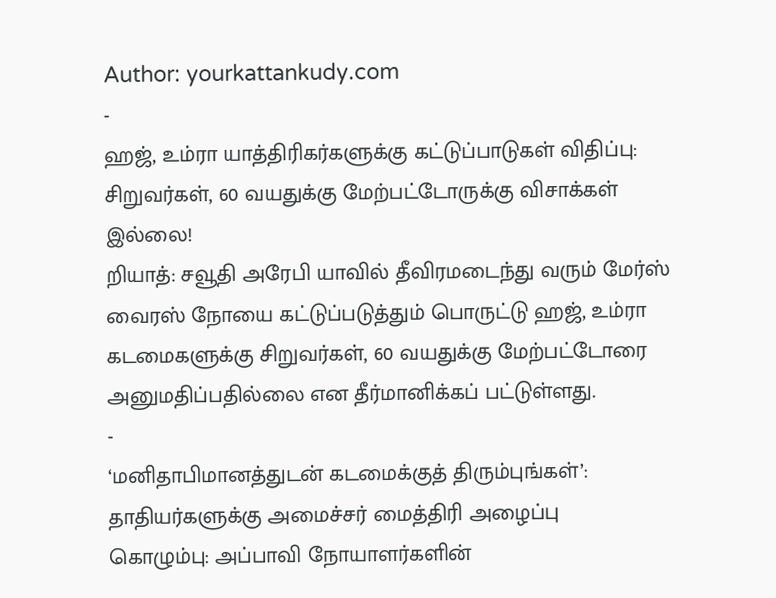Author: yourkattankudy.com
-
ஹஜ், உம்ரா யாத்திரிகர்களுக்கு கட்டுப்பாடுகள் விதிப்பு: சிறுவர்கள், 60 வயதுக்கு மேற்பட்டோருக்கு விசாக்கள் இல்லை!
றியாத்: சவூதி அரேபி யாவில் தீவிரமடைந்து வரும் மேர்ஸ் வைரஸ் நோயை கட்டுப்படுத்தும் பொருட்டு ஹஜ், உம்ரா கடமைகளுக்கு சிறுவர்கள், 60 வயதுக்கு மேற்பட்டோரை அனுமதிப்பதில்லை என தீர்மானிக்கப் பட்டுள்ளது.
-
‘மனிதாபிமானத்துடன் கடமைக்குத் திரும்புங்கள்’: தாதியர்களுக்கு அமைச்சர் மைத்திரி அழைப்பு
கொழும்பு: அப்பாவி நோயாளர்களின்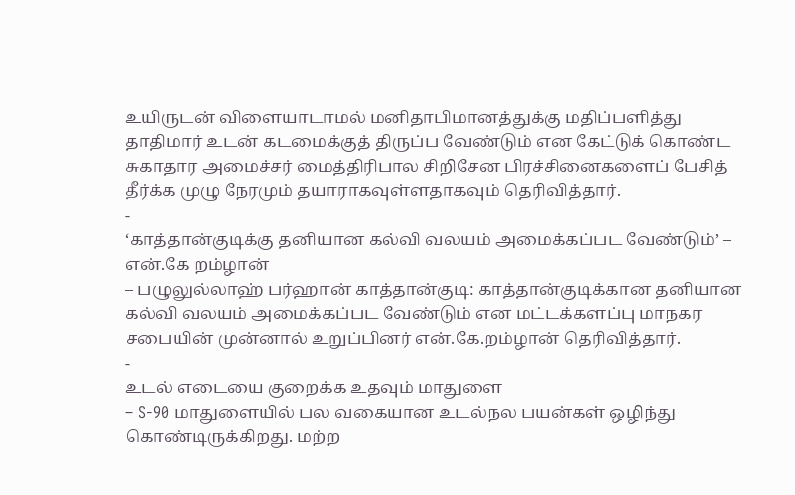உயிருடன் விளையாடாமல் மனிதாபிமானத்துக்கு மதிப்பளித்து தாதிமார் உடன் கடமைக்குத் திருப்ப வேண்டும் என கேட்டுக் கொண்ட சுகாதார அமைச்சர் மைத்திரிபால சிறிசேன பிரச்சினைகளைப் பேசித் தீர்க்க முழு நேரமும் தயாராகவுள்ளதாகவும் தெரிவித்தார்.
-
‘காத்தான்குடிக்கு தனியான கல்வி வலயம் அமைக்கப்பட வேண்டும்’ – என்.கே றம்ழான்
– பழுலுல்லாஹ் பர்ஹான் காத்தான்குடி: காத்தான்குடிக்கான தனியான கல்வி வலயம் அமைக்கப்பட வேண்டும் என மட்டக்களப்பு மாநகர சபையின் முன்னால் உறுப்பினர் என்.கே.றம்ழான் தெரிவித்தார்.
-
உடல் எடையை குறைக்க உதவும் மாதுளை
– S-90 மாதுளையில் பல வகையான உடல்நல பயன்கள் ஒழிந்து கொண்டிருக்கிறது. மற்ற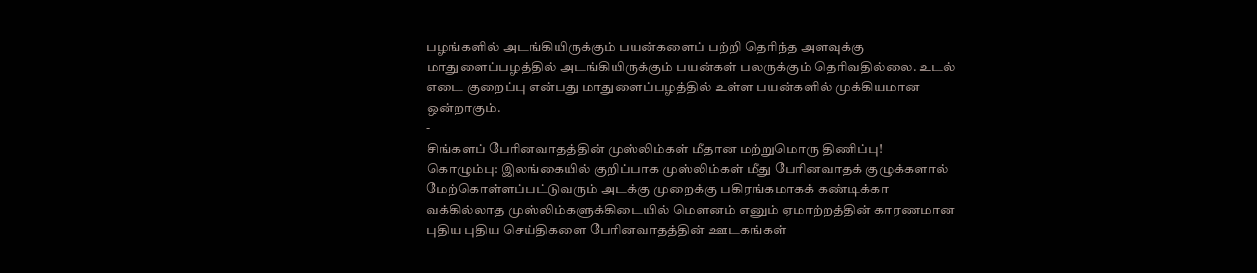பழங்களில் அடங்கியிருக்கும் பயன்களைப் பற்றி தெரிந்த அளவுக்கு மாதுளைப்பழத்தில் அடங்கியிருக்கும் பயன்கள் பலருக்கும் தெரிவதில்லை. உடல் எடை குறைப்பு என்பது மாதுளைப்பழத்தில் உள்ள பயன்களில் முக்கியமான ஒன்றாகும்.
-
சிங்களப் பேரினவாதத்தின் முஸ்லிம்கள் மீதான மற்றுமொரு திணிப்பு!
கொழும்பு: இலங்கையில் குறிப்பாக முஸ்லிம்கள் மீது பேரினவாதக் குழுக்களால் மேற்கொள்ளப்பட்டுவரும் அடக்கு முறைக்கு பகிரங்கமாகக் கண்டிக்கா வக்கில்லாத முஸ்லிம்களுக்கிடையில் மௌனம் எனும் ஏமாற்றத்தின் காரணமான புதிய புதிய செய்திகளை பேரினவாதத்தின் ஊடகங்கள்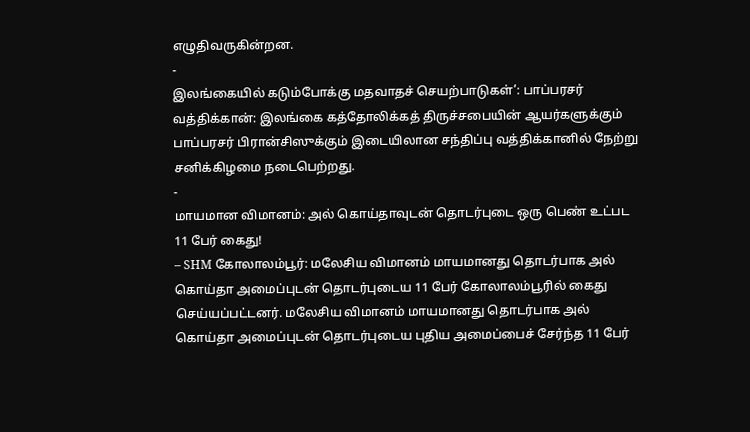எழுதிவருகின்றன.
-
இலங்கையில் கடும்போக்கு மதவாதச் செயற்பாடுகள்’: பாப்பரசர்
வத்திக்கான்: இலங்கை கத்தோலிக்கத் திருச்சபையின் ஆயர்களுக்கும் பாப்பரசர் பிரான்சிஸுக்கும் இடையிலான சந்திப்பு வத்திக்கானில் நேற்று சனிக்கிழமை நடைபெற்றது.
-
மாயமான விமானம்: அல் கொய்தாவுடன் தொடர்புடை ஒரு பெண் உட்பட 11 பேர் கைது!
– SHM கோலாலம்பூர்: மலேசிய விமானம் மாயமானது தொடர்பாக அல் கொய்தா அமைப்புடன் தொடர்புடைய 11 பேர் கோலாலம்பூரில் கைது செய்யப்பட்டனர். மலேசிய விமானம் மாயமானது தொடர்பாக அல் கொய்தா அமைப்புடன் தொடர்புடைய புதிய அமைப்பைச் சேர்ந்த 11 பேர்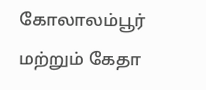கோலாலம்பூர் மற்றும் கேதா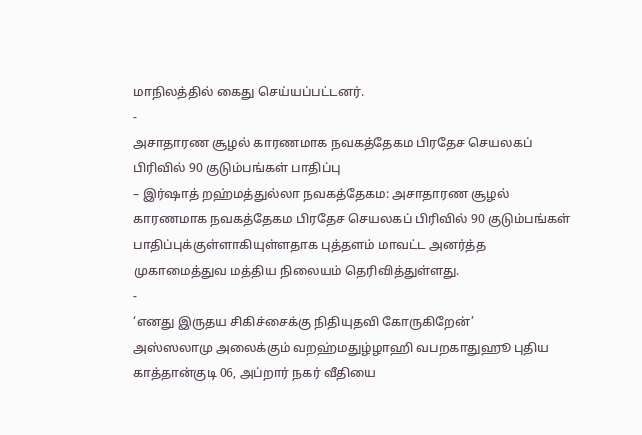மாநிலத்தில் கைது செய்யப்பட்டனர்.
-
அசாதாரண சூழல் காரணமாக நவகத்தேகம பிரதேச செயலகப் பிரிவில் 90 குடும்பங்கள் பாதிப்பு
– இர்ஷாத் றஹ்மத்துல்லா நவகத்தேகம: அசாதாரண சூழல் காரணமாக நவகத்தேகம பிரதேச செயலகப் பிரிவில் 90 குடும்பங்கள் பாதிப்புக்குள்ளாகியுள்ளதாக புத்தளம் மாவட்ட அனர்த்த முகாமைத்துவ மத்திய நிலையம் தெரிவித்துள்ளது.
-
‘எனது இருதய சிகிச்சைக்கு நிதியுதவி கோருகிறேன்’
அஸ்ஸலாமு அலைக்கும் வறஹ்மதுழ்ழாஹி வபறகாதுஹூ புதிய காத்தான்குடி 06, அப்றார் நகர் வீதியை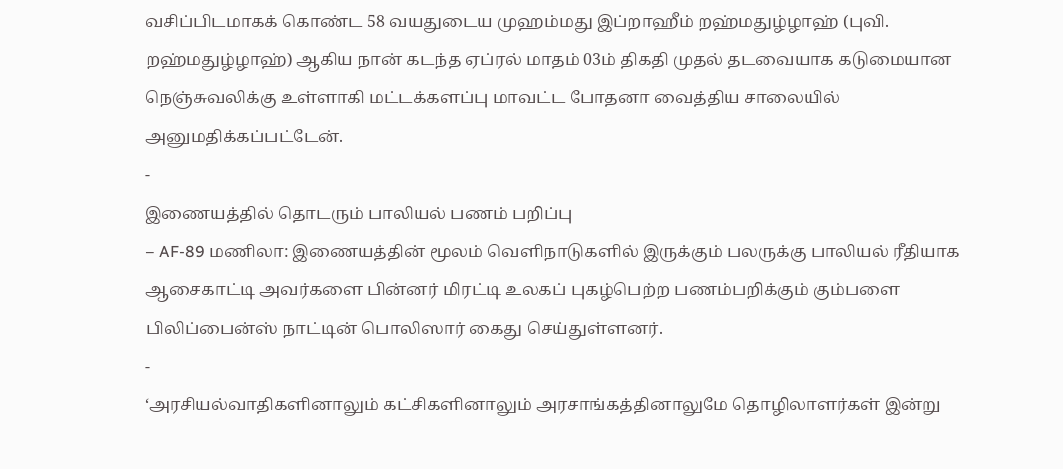வசிப்பிடமாகக் கொண்ட 58 வயதுடைய முஹம்மது இப்றாஹீம் றஹ்மதுழ்ழாஹ் (புவி. றஹ்மதுழ்ழாஹ்) ஆகிய நான் கடந்த ஏப்ரல் மாதம் 03ம் திகதி முதல் தடவையாக கடுமையான நெஞ்சுவலிக்கு உள்ளாகி மட்டக்களப்பு மாவட்ட போதனா வைத்திய சாலையில் அனுமதிக்கப்பட்டேன்.
-
இணையத்தில் தொடரும் பாலியல் பணம் பறிப்பு
– AF-89 மணிலா: இணையத்தின் மூலம் வெளிநாடுகளில் இருக்கும் பலருக்கு பாலியல் ரீதியாக ஆசைகாட்டி அவர்களை பின்னர் மிரட்டி உலகப் புகழ்பெற்ற பணம்பறிக்கும் கும்பளை பிலிப்பைன்ஸ் நாட்டின் பொலிஸார் கைது செய்துள்ளனர்.
-
‘அரசியல்வாதிகளினாலும் கட்சிகளினாலும் அரசாங்கத்தினாலுமே தொழிலாளர்கள் இன்று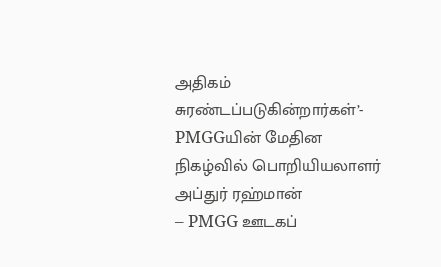அதிகம் சுரண்டப்படுகின்றார்கள்’- PMGGயின் மேதின நிகழ்வில் பொறியியலாளர் அப்துர் ரஹ்மான்
– PMGG ஊடகப்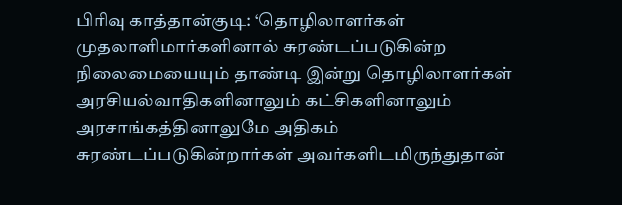பிரிவு காத்தான்குடி: ‘தொழிலாளர்கள் முதலாளிமார்களினால் சுரண்டப்படுகின்ற நிலைமையையும் தாண்டி இன்று தொழிலாளர்கள் அரசியல்வாதிகளினாலும் கட்சிகளினாலும் அரசாங்கத்தினாலுமே அதிகம் சுரண்டப்படுகின்றார்கள் அவர்களிடமிருந்துதான்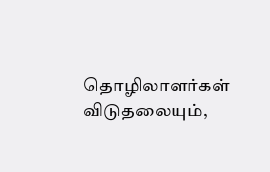தொழிலாளர்கள் விடுதலையும்,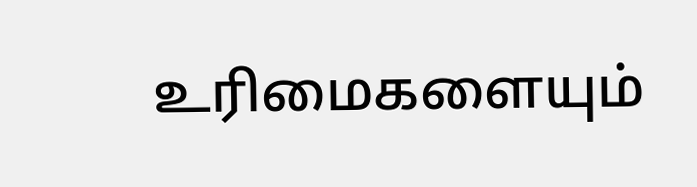உரிமைகளையும்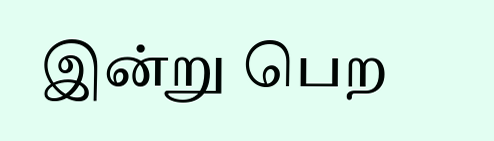இன்று பெற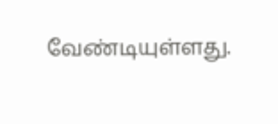வேண்டியுள்ளது.